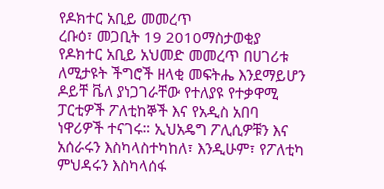የዶክተር አቢይ መመረጥ
ረቡዕ፣ መጋቢት 19 2010ማስታወቂያ
የዶክተር አቢይ አህመድ መመረጥ በሀገሪቱ ለሚታዩት ችግሮች ዘላቂ መፍትሔ እንደማይሆን ዶይቸ ቬለ ያነጋገራቸው የተለያዩ የተቃዋሚ ፓርቲዎች ፖለቲከኞች እና የአዲስ አበባ ነዋሪዎች ተናገሩ። ኢህአዴግ ፖሊሲዎቹን እና አሰራሩን እስካላስተካከለ፣ እንዲሁም፣ የፖለቲካ ምህዳሩን እስካላሰፋ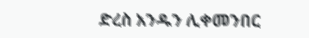ድረስ አንዱን ሊቀመንበር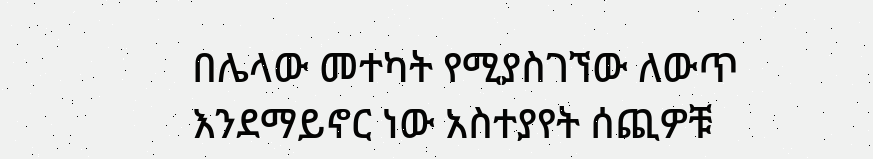በሌላው መተካት የሚያስገኘው ለውጥ እንደማይኖር ነው አስተያየት ሰጪዎቹ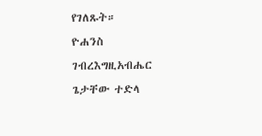የገለጹት።
ዮሐንስ ገብረእግዚአብሔር
ጌታቸው ተድላ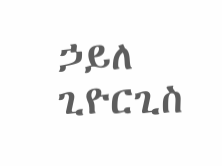ኃይለ ጊዮርጊስ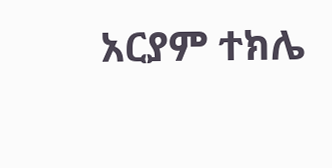አርያም ተክሌ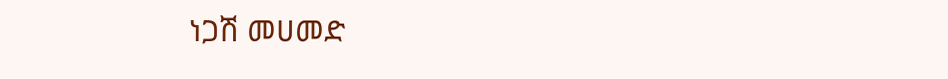ነጋሽ መሀመድ